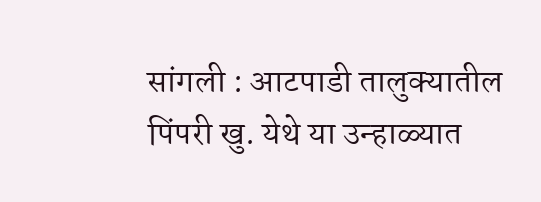सांगली : आटपाडी तालुक्यातील पिंपरी खु. येथे या उन्हाळ्यात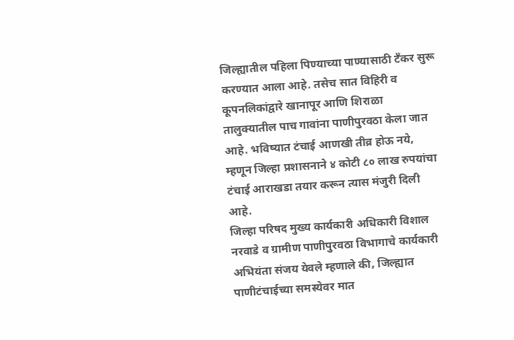जिल्ह्यातील पहिला पिण्याच्या पाण्यासाठी टँकर सुरू करण्यात आला आहे. तसेच सात विहिरी व कूपनलिकांद्वारे खानापूर आणि शिराळा तालुक्यातील पाच गावांना पाणीपुरवठा केला जात आहे. भविष्यात टंचाई आणखी तीव्र होऊ नये, म्हणून जिल्हा प्रशासनाने ४ कोटी ८० लाख रुपयांचा टंचाई आराखडा तयार करून त्यास मंजुरी दिली आहे.
जिल्हा परिषद मुख्य कार्यकारी अधिकारी विशाल नरवाडे व ग्रामीण पाणीपुरवठा विभागाचे कार्यकारी अभियंता संजय येवले म्हणाले की, जिल्ह्यात पाणीटंचाईच्या समस्येवर मात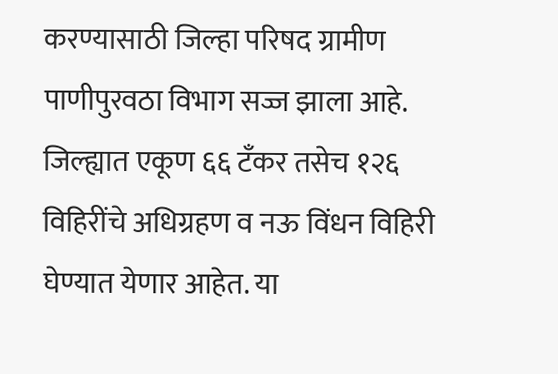करण्यासाठी जिल्हा परिषद ग्रामीण पाणीपुरवठा विभाग सज्ज झाला आहे. जिल्ह्यात एकूण ६६ टँकर तसेच १२६ विहिरींचे अधिग्रहण व नऊ विंधन विहिरी घेण्यात येणार आहेत. या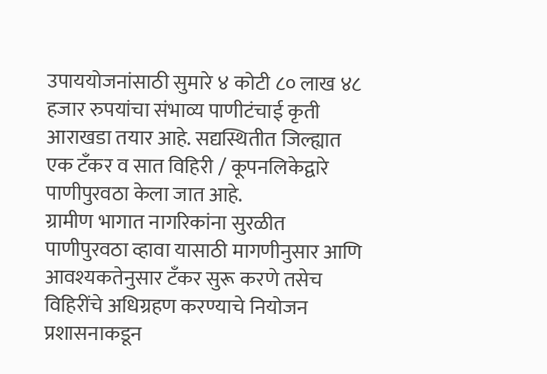उपाययोजनांसाठी सुमारे ४ कोटी ८० लाख ४८ हजार रुपयांचा संभाव्य पाणीटंचाई कृती आराखडा तयार आहे. सद्यस्थितीत जिल्ह्यात एक टँकर व सात विहिरी / कूपनलिकेद्वारे पाणीपुरवठा केला जात आहे.
ग्रामीण भागात नागरिकांना सुरळीत पाणीपुरवठा व्हावा यासाठी मागणीनुसार आणि आवश्यकतेनुसार टँकर सुरू करणे तसेच विहिरींचे अधिग्रहण करण्याचे नियोजन प्रशासनाकडून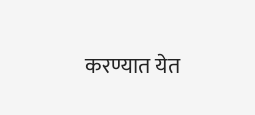करण्यात येत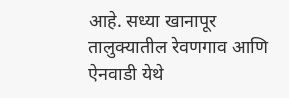आहे. सध्या खानापूर तालुक्यातील रेवणगाव आणि ऐनवाडी येथे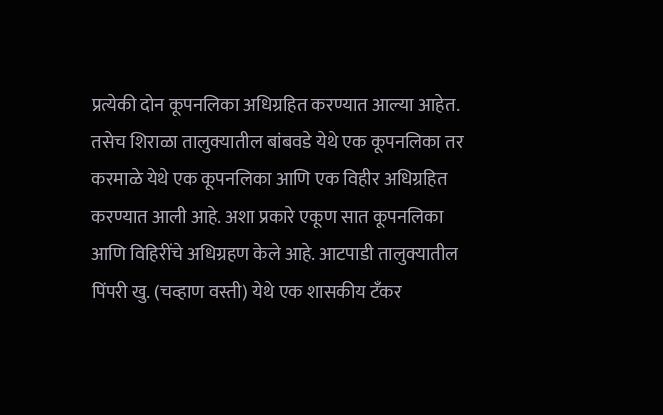प्रत्येकी दोन कूपनलिका अधिग्रहित करण्यात आल्या आहेत. तसेच शिराळा तालुक्यातील बांबवडे येथे एक कूपनलिका तर करमाळे येथे एक कूपनलिका आणि एक विहीर अधिग्रहित करण्यात आली आहे. अशा प्रकारे एकूण सात कूपनलिका आणि विहिरींचे अधिग्रहण केले आहे. आटपाडी तालुक्यातील पिंपरी खु. (चव्हाण वस्ती) येथे एक शासकीय टँकर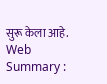सुरू केला आहे.
Web Summary :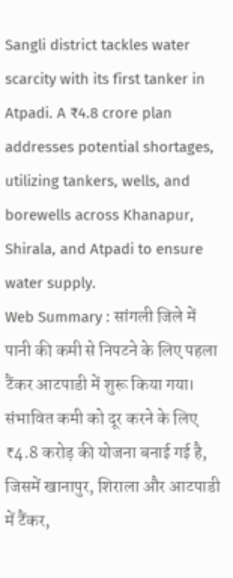Sangli district tackles water scarcity with its first tanker in Atpadi. A ₹4.8 crore plan addresses potential shortages, utilizing tankers, wells, and borewells across Khanapur, Shirala, and Atpadi to ensure water supply.
Web Summary : सांगली जिले में पानी की कमी से निपटने के लिए पहला टैंकर आटपाडी में शुरू किया गया। संभावित कमी को दूर करने के लिए ₹4.8 करोड़ की योजना बनाई गई है, जिसमें खानापुर, शिराला और आटपाडी में टैंकर,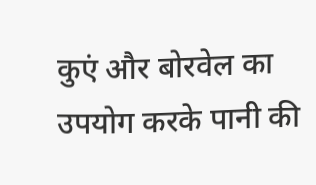कुएं और बोरवेल का उपयोग करके पानी की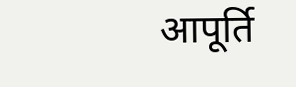आपूर्ति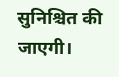सुनिश्चित की जाएगी।